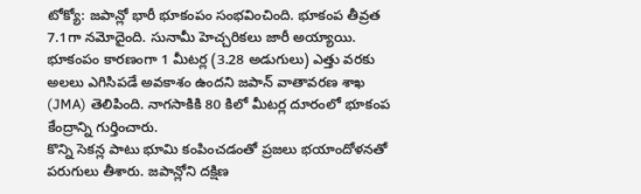టోక్యో: జపాన్లో భారీ భూకంపం సంభవించింది. భూకంప తీవ్రత 7.1గా నమోదైంది. సునామీ హెచ్చరికలు జారీ అయ్యాయి. భూకంపం కారణంగా 1 మీటర్ల (3.28 అడుగులు) ఎత్తు వరకు అలలు ఎగిసిపడే అవకాశం ఉందని జపాన్ వాతావరణ శాఖ (JMA) తెలిపింది. నాగసాకికి 80 కిలో మీటర్ల దూరంలో భూకంప కేంద్రాన్ని గుర్తించారు.
కొన్ని సెకన్ల పాటు భూమి కంపించడంతో ప్రజలు భయాందోళనతో పరుగులు తీశారు. జపాన్లోని దక్షిణ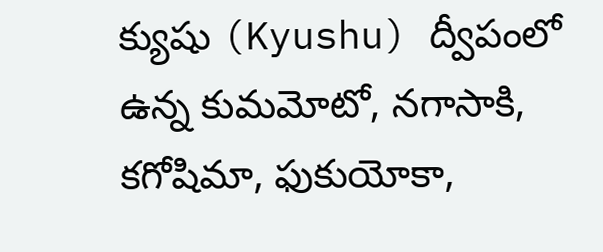క్యుషు (Kyushu) ద్వీపంలో ఉన్న కుమమోటో, నగాసాకి, కగోషిమా, ఫుకుయోకా,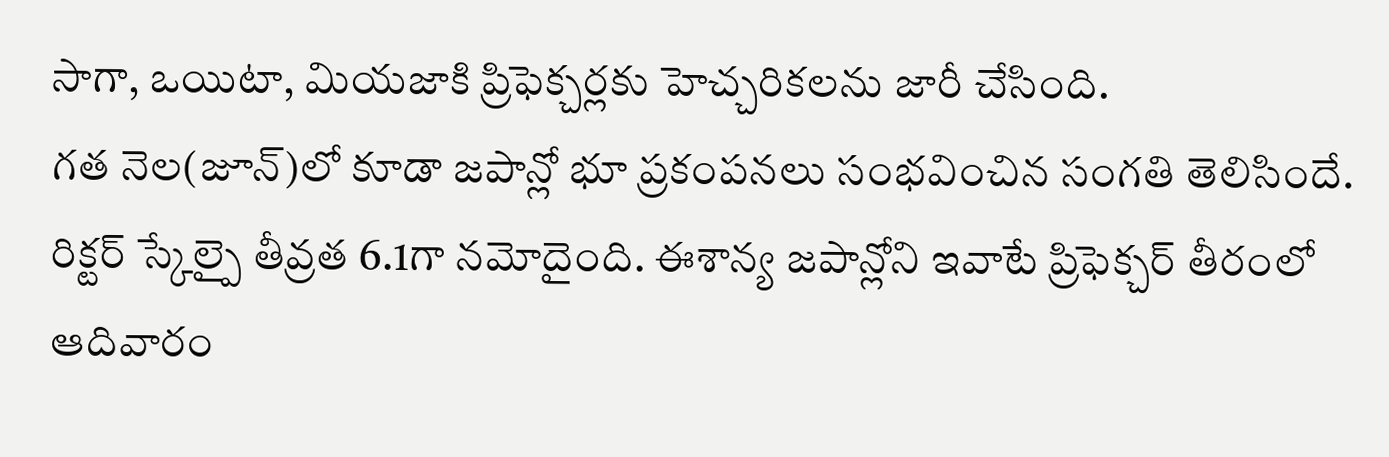సాగా, ఒయిటా, మియజాకి ప్రిఫెక్చర్లకు హెచ్చరికలను జారీ చేసింది.
గత నెల(జూన్)లో కూడా జపాన్లో భూ ప్రకంపనలు సంభవించిన సంగతి తెలిసిందే. రిక్టర్ స్కేల్పై తీవ్రత 6.1గా నమోదైంది. ఈశాన్య జపాన్లోని ఇవాటే ప్రిఫెక్చర్ తీరంలో ఆదివారం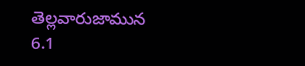తెల్లవారుజామున 6.1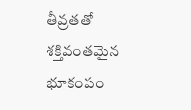తీవ్రతతో శక్తివంతమైన భూకంపం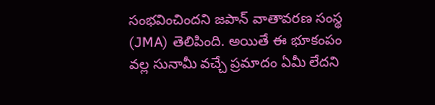సంభవించిందని జపాన్ వాతావరణ సంస్థ (JMA) తెలిపింది. అయితే ఈ భూకంపం వల్ల సునామీ వచ్చే ప్రమాదం ఏమీ లేదని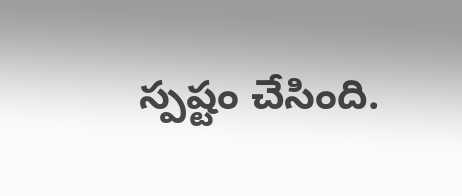స్పష్టం చేసింది.